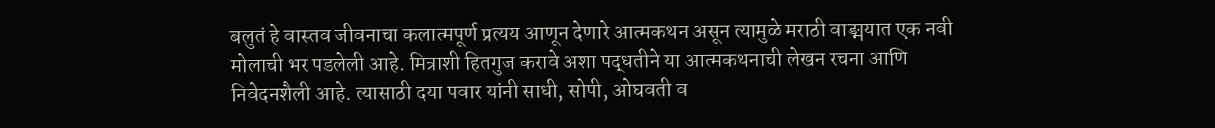बलुतं हे वास्तव जीवनाचा कलात्मपूर्ण प्रत्यय आणून देणारे आत्मकथन असून त्यामुळे मराठी वाङ्मयात एक नवी मोलाची भर पडलेली आहे. मित्राशी हितगुज करावे अशा पद्धतीने या आत्मकथनाची लेखन रचना आणि निवेदनशैली आहे. त्यासाठी दया पवार यांनी साधी, सोपी, ओघवती व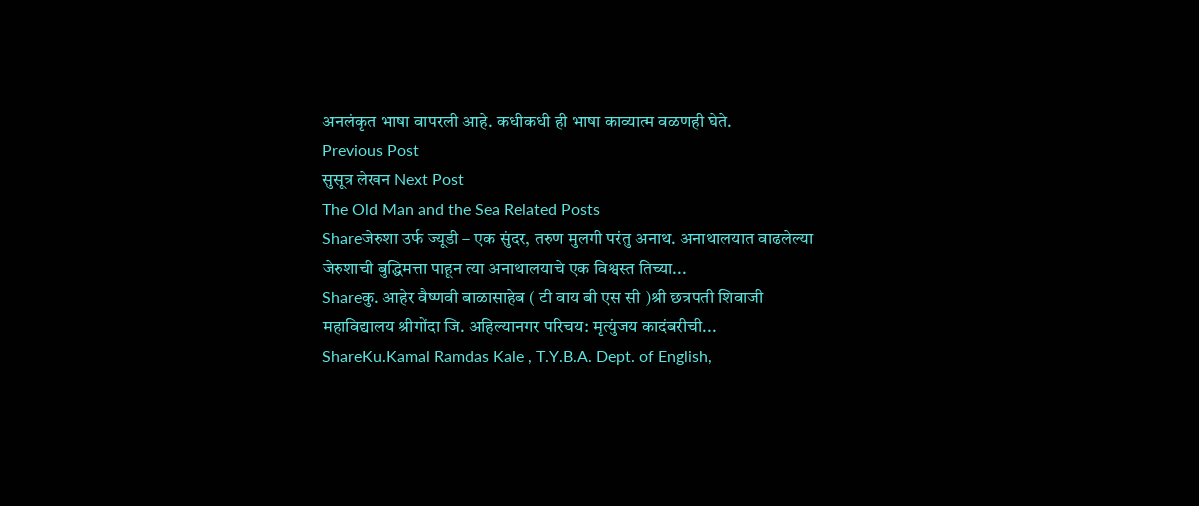अनलंकृत भाषा वापरली आहे. कधीकधी ही भाषा काव्यात्म वळणही घेते.
Previous Post
सुसूत्र लेखन Next Post
The Old Man and the Sea Related Posts
Shareजेरुशा उर्फ ज्यूडी – एक सुंदर, तरुण मुलगी परंतु अनाथ. अनाथालयात वाढलेल्या जेरुशाची बुद्धिमत्ता पाहून त्या अनाथालयाचे एक विश्वस्त तिच्या...
Shareकु. आहेर वैष्णवी बाळासाहेब ( टी वाय बी एस सी )श्री छत्रपती शिवाजी महाविद्यालय श्रीगोंदा जि. अहिल्यानगर परिचय: मृत्युंजय कादंबरीची...
ShareKu.Kamal Ramdas Kale , T.Y.B.A. Dept. of English,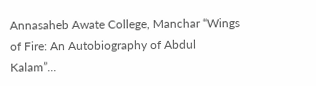Annasaheb Awate College, Manchar “Wings of Fire: An Autobiography of Abdul Kalam”...